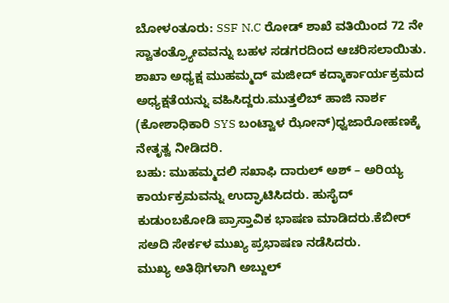ಬೋಳಂತೂರು: SSF N.C ರೋಡ್ ಶಾಖೆ ವತಿಯಿಂದ 72 ನೇ ಸ್ವಾತಂತ್ರ್ಯೋವವನ್ನು ಬಹಳ ಸಡಗರದಿಂದ ಆಚರಿಸಲಾಯಿತು. ಶಾಖಾ ಅಧ್ಯಕ್ಷ ಮುಹಮ್ಮದ್ ಮಜೀದ್ ಕದ್ಕಾರ್ಕಾರ್ಯಕ್ರಮದ ಅಧ್ಯಕ್ಷತೆಯನ್ನು ವಹಿಸಿದ್ದರು.ಮುತ್ತಲಿಬ್ ಹಾಜಿ ನಾರ್ಶ (ಕೋಶಾಧಿಕಾರಿ SYS ಬಂಟ್ವಾಳ ಝೋನ್)ಧ್ವಜಾರೋಹಣಕ್ಕೆ ನೇತೃತ್ವ ನೀಡಿದರಿ.
ಬಹು: ಮುಹಮ್ಮದಲಿ ಸಖಾಫಿ ದಾರುಲ್ ಅಶ್ – ಅರಿಯ್ಯ ಕಾರ್ಯಕ್ರಮವನ್ನು ಉದ್ಘಾಟಿಸಿದರು. ಹುಸೈದ್ ಕುಡುಂಬಕೋಡಿ ಪ್ರಾಸ್ತಾವಿಕ ಭಾಷಣ ಮಾಡಿದರು.ಕೆಬೀರ್ ಸಅದಿ ಸೇರ್ಕಳ ಮುಖ್ಯ ಪ್ರಭಾಷಣ ನಡೆಸಿದರು.
ಮುಖ್ಯ ಅತಿಥಿಗಳಾಗಿ ಅಬ್ದುಲ್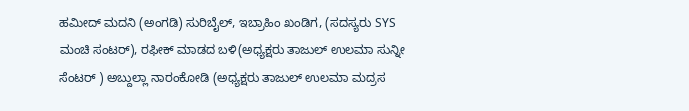ಹಮೀದ್ ಮದನಿ (ಅಂಗಡಿ) ಸುರಿಬೈಲ್, ಇಬ್ರಾಹಿಂ ಖಂಡಿಗ, (ಸದಸ್ಯರು SYS ಮಂಚಿ ಸಂಟರ್), ರಫೀಕ್ ಮಾಡದ ಬಳಿ(ಅಧ್ಯಕ್ಷರು ತಾಜುಲ್ ಉಲಮಾ ಸುನ್ನೀ ಸೆಂಟರ್ ) ಅಬ್ದುಲ್ಲಾ ನಾರಂಕೋಡಿ (ಅಧ್ಯಕ್ಷರು ತಾಜುಲ್ ಉಲಮಾ ಮದ್ರಸ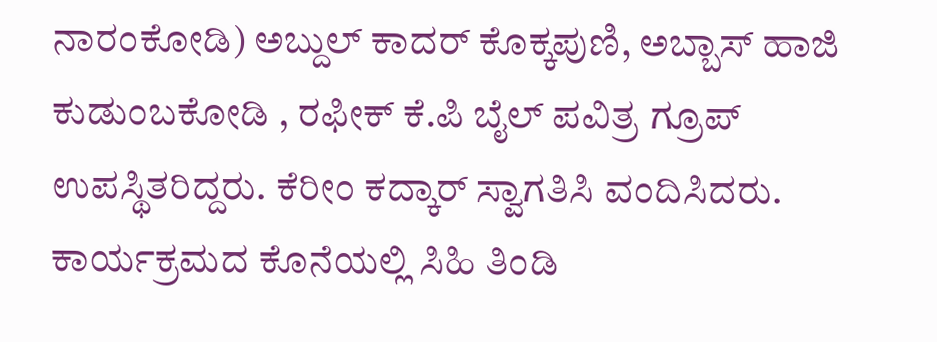ನಾರಂಕೋಡಿ) ಅಬ್ದುಲ್ ಕಾದರ್ ಕೊಕ್ಕಪುಣಿ, ಅಬ್ಬಾಸ್ ಹಾಜಿ ಕುಡುಂಬಕೋಡಿ , ರಫೀಕ್ ಕೆ.ಪಿ ಬೈಲ್ ಪವಿತ್ರ ಗ್ರೂಪ್ ಉಪಸ್ಥಿತರಿದ್ದರು. ಕೆರೀಂ ಕದ್ಕಾರ್ ಸ್ವಾಗತಿಸಿ ವಂದಿಸಿದರು. ಕಾರ್ಯಕ್ರಮದ ಕೊನೆಯಲ್ಲಿ ಸಿಹಿ ತಿಂಡಿ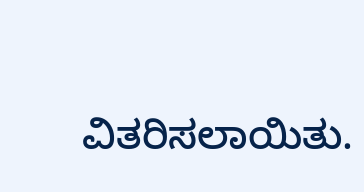ವಿತರಿಸಲಾಯಿತು.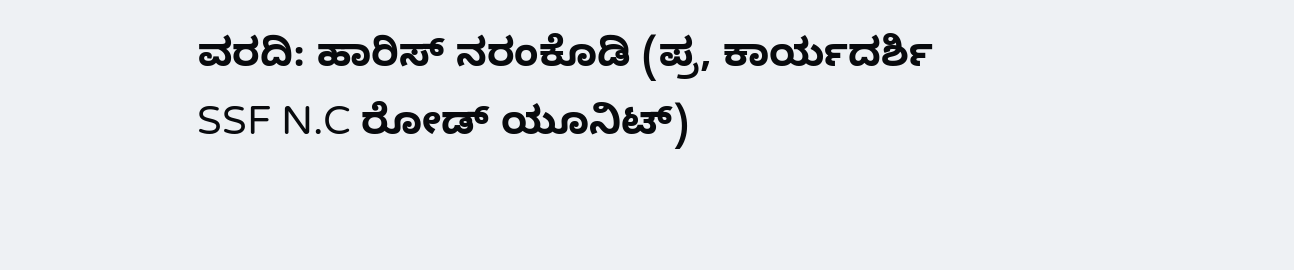ವರದಿ: ಹಾರಿಸ್ ನರಂಕೊಡಿ (ಪ್ರ, ಕಾರ್ಯದರ್ಶಿ SSF N.C ರೋಡ್ ಯೂನಿಟ್)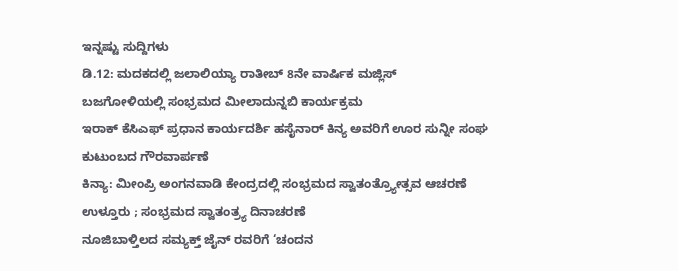ಇನ್ನಷ್ಟು ಸುದ್ದಿಗಳು
ಡಿ.12: ಮದಕದಲ್ಲಿ ಜಲಾಲಿಯ್ಯಾ ರಾತೀಬ್ 8ನೇ ವಾರ್ಷಿಕ ಮಜ್ಲಿಸ್
ಬಜಗೋಳಿಯಲ್ಲಿ ಸಂಭ್ರಮದ ಮೀಲಾದುನ್ನಬಿ ಕಾರ್ಯಕ್ರಮ
ಇರಾಕ್ ಕೆಸಿಎಫ್ ಪ್ರಧಾನ ಕಾರ್ಯದರ್ಶಿ ಹಸೈನಾರ್ ಕಿನ್ಯ ಅವರಿಗೆ ಊರ ಸುನ್ನೀ ಸಂಘ ಕುಟುಂಬದ ಗೌರವಾರ್ಪಣೆ
ಕಿನ್ಯಾ: ಮೀಂಪ್ರಿ ಅಂಗನವಾಡಿ ಕೇಂದ್ರದಲ್ಲಿ ಸಂಭ್ರಮದ ಸ್ವಾತಂತ್ರ್ಯೋತ್ಸವ ಆಚರಣೆ
ಉಳ್ತೂರು ; ಸಂಭ್ರಮದ ಸ್ವಾತಂತ್ರ್ಯ ದಿನಾಚರಣೆ
ನೂಜಿಬಾಳ್ತಿಲದ ಸಮ್ಯಕ್ತ್ ಜೈನ್ ರವರಿಗೆ ‘ಚಂದನ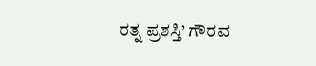ರತ್ನ ಪ್ರಶಸ್ತಿ’ ಗೌರವ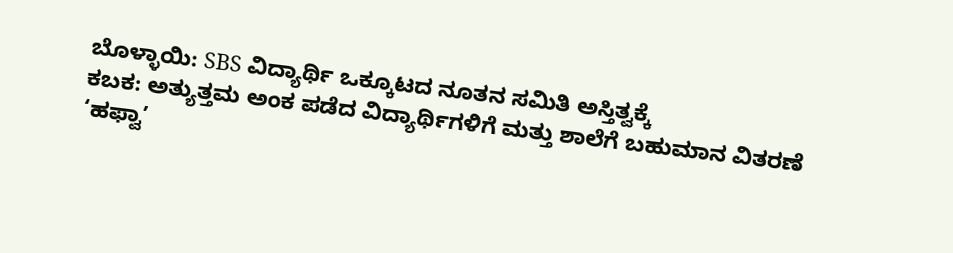ಬೊಳ್ಳಾಯಿ: SBS ವಿದ್ಯಾರ್ಥಿ ಒಕ್ಕೂಟದ ನೂತನ ಸಮಿತಿ ಅಸ್ತಿತ್ವಕ್ಕೆ
ಕಬಕ: ಅತ್ಯುತ್ತಮ ಅಂಕ ಪಡೆದ ವಿದ್ಯಾರ್ಥಿಗಳಿಗೆ ಮತ್ತು ಶಾಲೆಗೆ ಬಹುಮಾನ ವಿತರಣೆ
‘ಹಫ್ವಾ’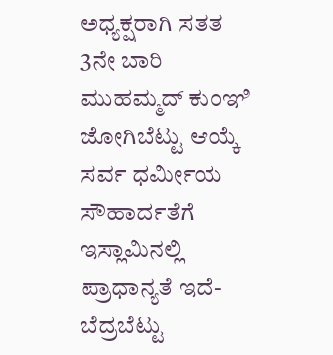ಅಧ್ಯಕ್ಷರಾಗಿ ಸತತ 3ನೇ ಬಾರಿ ಮುಹಮ್ಮದ್ ಕುಂಞಿ ಜೋಗಿಬೆಟ್ಟು ಆಯ್ಕೆ
ಸರ್ವ ಧರ್ಮೀಯ ಸೌಹಾರ್ದತೆಗೆ ಇಸ್ಲಾಮಿನಲ್ಲಿ ಪ್ರಾಧಾನ್ಯತೆ ಇದೆ- ಬೆದ್ರಬೆಟ್ಟು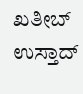ಖತೀಬ್ ಉಸ್ತಾದ್